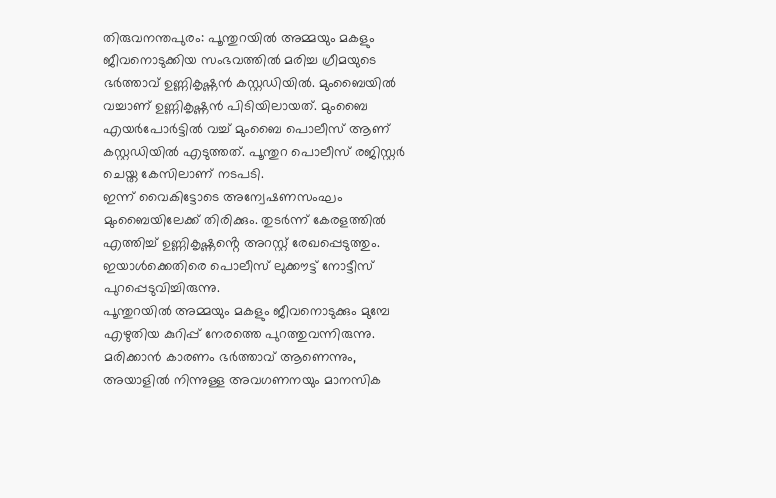തിരുവനന്തപുരം: പൂന്തുറയിൽ അമ്മയും മകളും ജീവനൊടുക്കിയ സംഭവത്തിൽ മരിച്ച ഗ്രീമയുടെ ഭർത്താവ് ഉണ്ണികൃഷ്ണൻ കസ്റ്റഡിയിൽ. മുംബൈയിൽ വച്ചാണ് ഉണ്ണികൃഷ്ണൻ പിടിയിലായത്. മുംബൈ എയർപോർട്ടിൽ വച്ച് മുംബൈ പൊലീസ് ആണ് കസ്റ്റഡിയിൽ എടുത്തത്. പൂന്തുറ പൊലീസ് രജിസ്റ്റർ ചെയ്ത കേസിലാണ് നടപടി.
ഇന്ന് വൈകിട്ടോടെ അന്വേഷണസംഘം മുംബൈയിലേക്ക് തിരിക്കും. തുടർന്ന് കേരളത്തിൽ എത്തിച്ച് ഉണ്ണികൃഷ്ണൻ്റെ അറസ്റ്റ് രേഖപ്പെടുത്തും. ഇയാൾക്കെതിരെ പൊലീസ് ലുക്കൗട്ട് നോട്ടീസ് പുറപ്പെടുവിച്ചിരുന്നു.
പൂന്തുറയിൽ അമ്മയും മകളും ജീവനൊടുക്കും മുമ്പേ എഴുതിയ കുറിപ്പ് നേരത്തെ പുറത്തുവന്നിരുന്നു. മരിക്കാൻ കാരണം ഭർത്താവ് ആണെന്നും, അയാളിൽ നിന്നുള്ള അവഗണനയും മാനസിക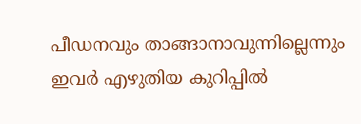പീഡനവും താങ്ങാനാവുന്നില്ലെന്നും ഇവർ എഴുതിയ കുറിപ്പിൽ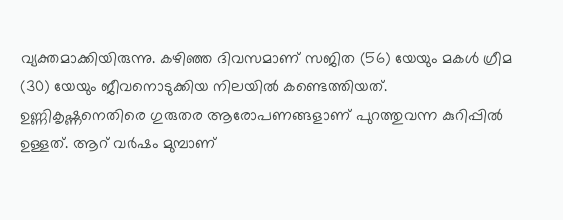വ്യക്തമാക്കിയിരുന്നു. കഴിഞ്ഞ ദിവസമാണ് സജിത (56) യേയും മകൾ ഗ്രീമ (30) യേയും ജീവനൊടുക്കിയ നിലയിൽ കണ്ടെത്തിയത്.
ഉണ്ണികൃഷ്ണനെതിരെ ഗുരുതര ആരോപണങ്ങളാണ് പുറത്തുവന്ന കുറിപ്പിൽ ഉള്ളത്. ആറ് വർഷം മുമ്പാണ്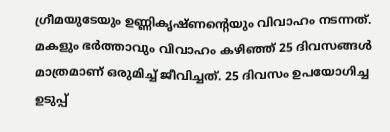ഗ്രീമയുടേയും ഉണ്ണികൃഷ്ണൻ്റെയും വിവാഹം നടന്നത്. മകളും ഭർത്താവും വിവാഹം കഴിഞ്ഞ് 25 ദിവസങ്ങൾ മാത്രമാണ് ഒരുമിച്ച് ജീവിച്ചത്. 25 ദിവസം ഉപയോഗിച്ച ഉടുപ്പ്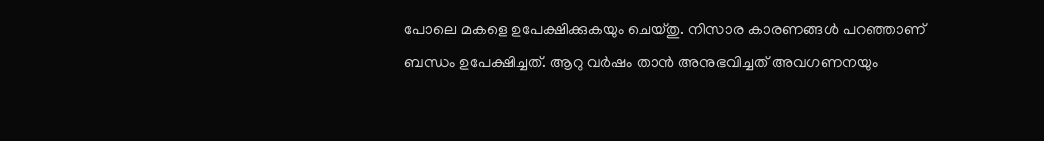പോലെ മകളെ ഉപേക്ഷിക്കുകയും ചെയ്തു. നിസാര കാരണങ്ങൾ പറഞ്ഞാണ് ബന്ധം ഉപേക്ഷിച്ചത്. ആറു വർഷം താൻ അനുഭവിച്ചത് അവഗണനയും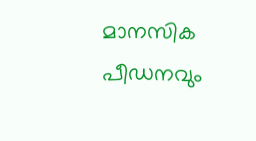മാനസിക പീഡനവും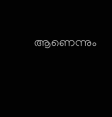ആണെന്നും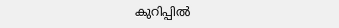കുറിപ്പിൽ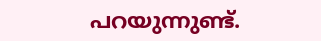പറയുന്നുണ്ട്.